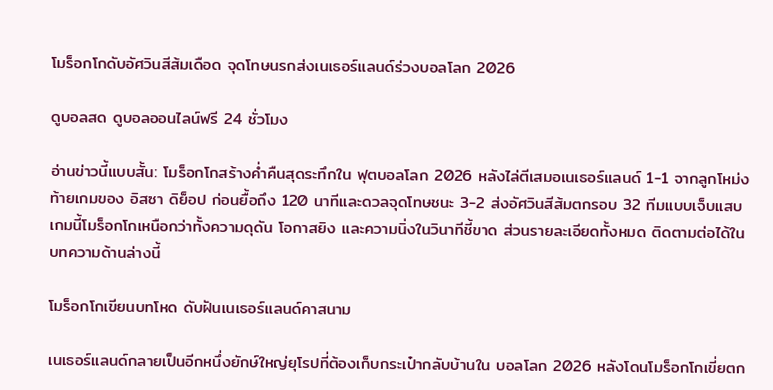โมร็อกโกดับอัศวินสีส้มเดือด จุดโทษนรกส่งเนเธอร์แลนด์ร่วงบอลโลก 2026

ดูบอลสด ดูบอลออนไลน์ฟรี 24 ชั่วโมง

อ่านข่าวนี้แบบสั้น: โมร็อกโกสร้างค่ำคืนสุดระทึกใน ฟุตบอลโลก 2026 หลังไล่ตีเสมอเนเธอร์แลนด์ 1-1 จากลูกโหม่งท้ายเกมของ อิสซา ดิย็อป ก่อนยื้อถึง 120 นาทีและดวลจุดโทษชนะ 3-2 ส่งอัศวินสีส้มตกรอบ 32 ทีมแบบเจ็บแสบ เกมนี้โมร็อกโกเหนือกว่าทั้งความดุดัน โอกาสยิง และความนิ่งในวินาทีชี้ขาด ส่วนรายละเอียดทั้งหมด ติดตามต่อได้ในบทความด้านล่างนี้

โมร็อกโกเขียนบทโหด ดับฝันเนเธอร์แลนด์คาสนาม

เนเธอร์แลนด์กลายเป็นอีกหนึ่งยักษ์ใหญ่ยุโรปที่ต้องเก็บกระเป๋ากลับบ้านใน บอลโลก 2026 หลังโดนโมร็อกโกเขี่ยตก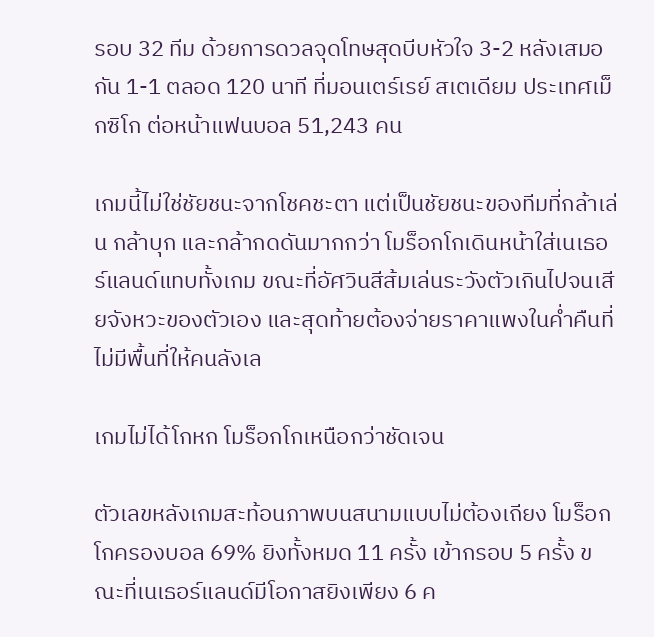รอบ 32 ทีม ด้วยการดวลจุดโทษสุดบีบหัวใจ 3-2 หลังเสมอกัน 1-1 ตลอด 120 นาที ที่มอนเตร์เรย์ สเตเดียม ประเทศเม็กซิโก ต่อหน้าแฟนบอล 51,243 คน

เกมนี้ไม่ใช่ชัยชนะจากโชคชะตา แต่เป็นชัยชนะของทีมที่กล้าเล่น กล้าบุก และกล้ากดดันมากกว่า โมร็อกโกเดินหน้าใส่เนเธอร์แลนด์แทบทั้งเกม ขณะที่อัศวินสีส้มเล่นระวังตัวเกินไปจนเสียจังหวะของตัวเอง และสุดท้ายต้องจ่ายราคาแพงในค่ำคืนที่ไม่มีพื้นที่ให้คนลังเล

เกมไม่ได้โกหก โมร็อกโกเหนือกว่าชัดเจน

ตัวเลขหลังเกมสะท้อนภาพบนสนามแบบไม่ต้องเถียง โมร็อกโกครองบอล 69% ยิงทั้งหมด 11 ครั้ง เข้ากรอบ 5 ครั้ง ขณะที่เนเธอร์แลนด์มีโอกาสยิงเพียง 6 ค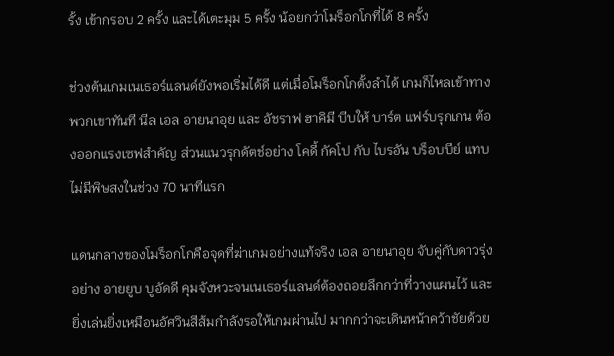รั้ง เข้ากรอบ 2 ครั้ง และได้เตะมุม 5 ครั้ง น้อยกว่าโมร็อกโกที่ได้ 8 ครั้ง

ช่วงต้นเกมเนเธอร์แลนด์ยังพอเริ่มได้ดี แต่เมื่อโมร็อกโกตั้งลำได้ เกมก็ไหลเข้าทางพวกเขาทันที นีล เอล อายนาอุย และ อัชราฟ ฮาคิมี บีบให้ บาร์ต แฟร์บรุกเกน ต้องออกแรงเซฟสำคัญ ส่วนแนวรุกดัตช์อย่าง โคดี้ กัคโป กับ ไบรอัน บร็อบบีย์ แทบไม่มีพิษสงในช่วง 70 นาทีแรก

แดนกลางของโมร็อกโกคือจุดที่ฆ่าเกมอย่างแท้จริง เอล อายนาอุย จับคู่กับดาวรุ่งอย่าง อายยูบ บูอัดดี คุมจังหวะจนเนเธอร์แลนด์ต้องถอยลึกกว่าที่วางแผนไว้ และยิ่งเล่นยิ่งเหมือนอัศวินสีส้มกำลังรอให้เกมผ่านไป มากกว่าจะเดินหน้าคว้าชัยด้วย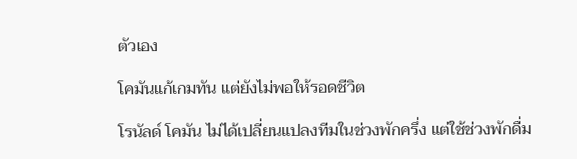ตัวเอง

โคมันแก้เกมทัน แต่ยังไม่พอให้รอดชีวิต

โรนัลด์ โคมัน ไม่ได้เปลี่ยนแปลงทีมในช่วงพักครึ่ง แต่ใช้ช่วงพักดื่ม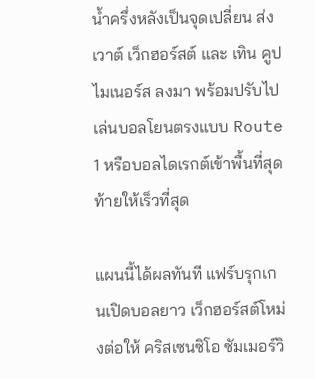น้ำครึ่งหลังเป็นจุดเปลี่ยน ส่ง เวาต์ เว็กฮอร์สต์ และ เทิน คูปไมเนอร์ส ลงมา พร้อมปรับไปเล่นบอลโยนตรงแบบ Route 1 หรือบอลไดเรกต์เข้าพื้นที่สุดท้ายให้เร็วที่สุด

แผนนี้ได้ผลทันที แฟร์บรุกเกนเปิดบอลยาว เว็กฮอร์สต์โหม่งต่อให้ คริสเซนซิโอ ซัมเมอร์วิ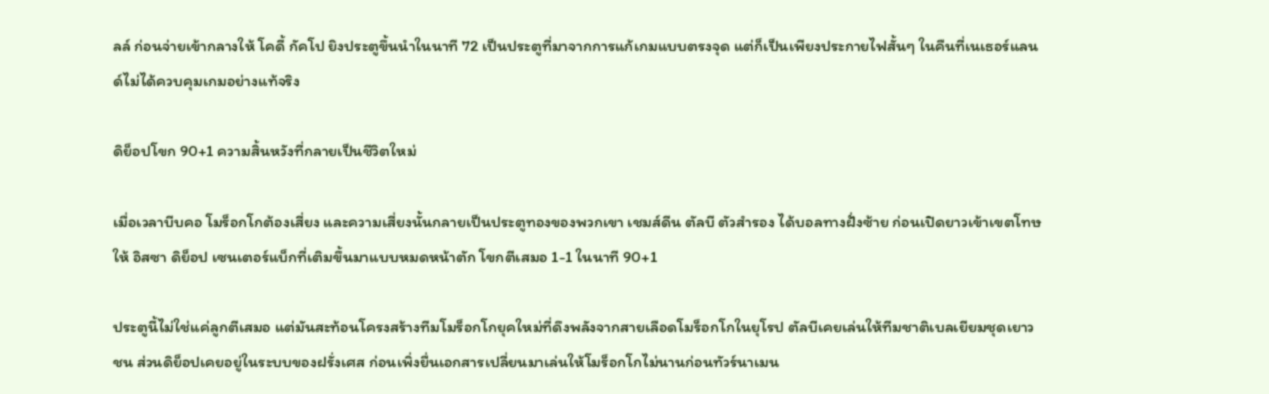ลล์ ก่อนจ่ายเข้ากลางให้ โคดี้ กัคโป ยิงประตูขึ้นนำในนาที 72 เป็นประตูที่มาจากการแก้เกมแบบตรงจุด แต่ก็เป็นเพียงประกายไฟสั้นๆ ในคืนที่เนเธอร์แลนด์ไม่ได้ควบคุมเกมอย่างแท้จริง

ดิย็อปโขก 90+1 ความสิ้นหวังที่กลายเป็นชีวิตใหม่

เมื่อเวลาบีบคอ โมร็อกโกต้องเสี่ยง และความเสี่ยงนั้นกลายเป็นประตูทองของพวกเขา เชมส์ดีน ตัลบี ตัวสำรอง ได้บอลทางฝั่งซ้าย ก่อนเปิดยาวเข้าเขตโทษให้ อิสซา ดิย็อป เซนเตอร์แบ็กที่เติมขึ้นมาแบบหมดหน้าตัก โขกตีเสมอ 1-1 ในนาที 90+1

ประตูนี้ไม่ใช่แค่ลูกตีเสมอ แต่มันสะท้อนโครงสร้างทีมโมร็อกโกยุคใหม่ที่ดึงพลังจากสายเลือดโมร็อกโกในยุโรป ตัลบีเคยเล่นให้ทีมชาติเบลเยียมชุดเยาวชน ส่วนดิย็อปเคยอยู่ในระบบของฝรั่งเศส ก่อนเพิ่งยื่นเอกสารเปลี่ยนมาเล่นให้โมร็อกโกไม่นานก่อนทัวร์นาเมน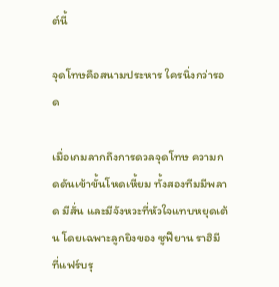ต์นี้

จุดโทษคือสนามประหาร ใครนิ่งกว่ารอด

เมื่อเกมลากถึงการดวลจุดโทษ ความกดดันเข้าขั้นโหดเหี้ยม ทั้งสองทีมมีพลาด มีสั่น และมีจังหวะที่หัวใจแทบหยุดเต้น โดยเฉพาะลูกยิงของ ซูฟียาน ราฮิมี ที่แฟร์บรุ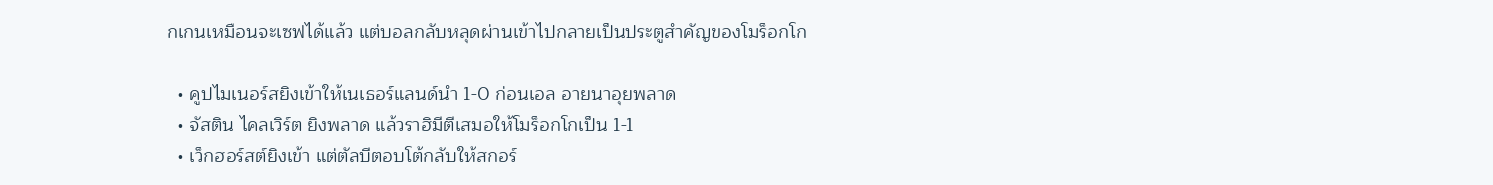กเกนเหมือนจะเซฟได้แล้ว แต่บอลกลับหลุดผ่านเข้าไปกลายเป็นประตูสำคัญของโมร็อกโก

  • คูปไมเนอร์สยิงเข้าให้เนเธอร์แลนด์นำ 1-0 ก่อนเอล อายนาอุยพลาด
  • จัสติน ไคลเวิร์ต ยิงพลาด แล้วราฮิมีตีเสมอให้โมร็อกโกเป็น 1-1
  • เว็กฮอร์สต์ยิงเข้า แต่ตัลบีตอบโต้กลับให้สกอร์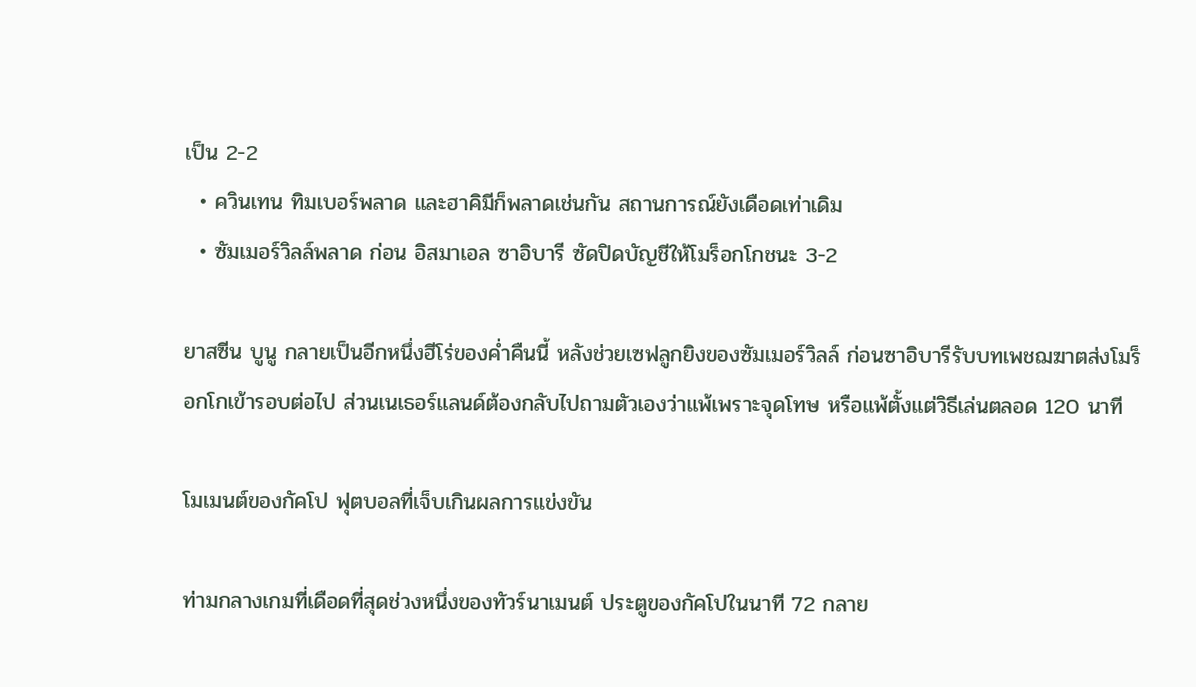เป็น 2-2
  • ควินเทน ทิมเบอร์พลาด และฮาคิมีก็พลาดเช่นกัน สถานการณ์ยังเดือดเท่าเดิม
  • ซัมเมอร์วิลล์พลาด ก่อน อิสมาเอล ซาอิบารี ซัดปิดบัญชีให้โมร็อกโกชนะ 3-2

ยาสซีน บูนู กลายเป็นอีกหนึ่งฮีโร่ของค่ำคืนนี้ หลังช่วยเซฟลูกยิงของซัมเมอร์วิลล์ ก่อนซาอิบารีรับบทเพชฌฆาตส่งโมร็อกโกเข้ารอบต่อไป ส่วนเนเธอร์แลนด์ต้องกลับไปถามตัวเองว่าแพ้เพราะจุดโทษ หรือแพ้ตั้งแต่วิธีเล่นตลอด 120 นาที

โมเมนต์ของกัคโป ฟุตบอลที่เจ็บเกินผลการแข่งขัน

ท่ามกลางเกมที่เดือดที่สุดช่วงหนึ่งของทัวร์นาเมนต์ ประตูของกัคโปในนาที 72 กลาย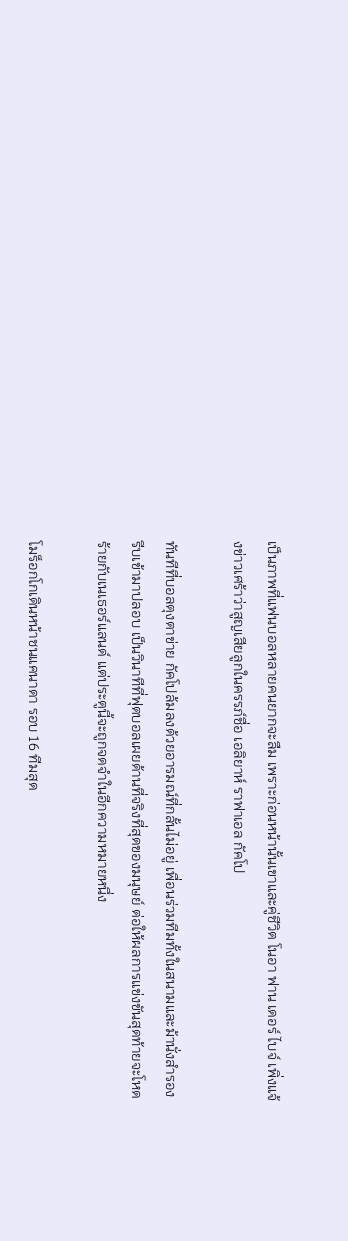เป็นภาพที่แฟนบอลหลายคนยากจะลืม เพราะก่อนหน้านั้นเขาและคู่ชีวิต โนอา ฟาน เดอร์ ไบจ์ เพิ่งแจ้งข่าวเศร้าว่าสูญเสียลูกในครรภ์ชื่อ เอลิยาห์ ราฟาเอล กัคโป

ทันทีที่บอลตุงตาข่าย กัคโปล้มลงด้วยอารมณ์ที่กลั้นไม่อยู่ เพื่อนร่วมทีมทั้งในสนามและม้านั่งสำรองรีบเข้ามาปลอบ เป็นวินาทีที่ฟุตบอลเผยด้านที่จริงที่สุดของมนุษย์ ต่อให้ผลการแข่งขันสุดท้ายจะโหดร้ายกับเนเธอร์แลนด์ แต่ประตูนี้จะถูกจดจำในอีกความหมายหนึ่ง

โมร็อกโกเดินหน้าชนแคนาดา รอบ 16 ทีมสุด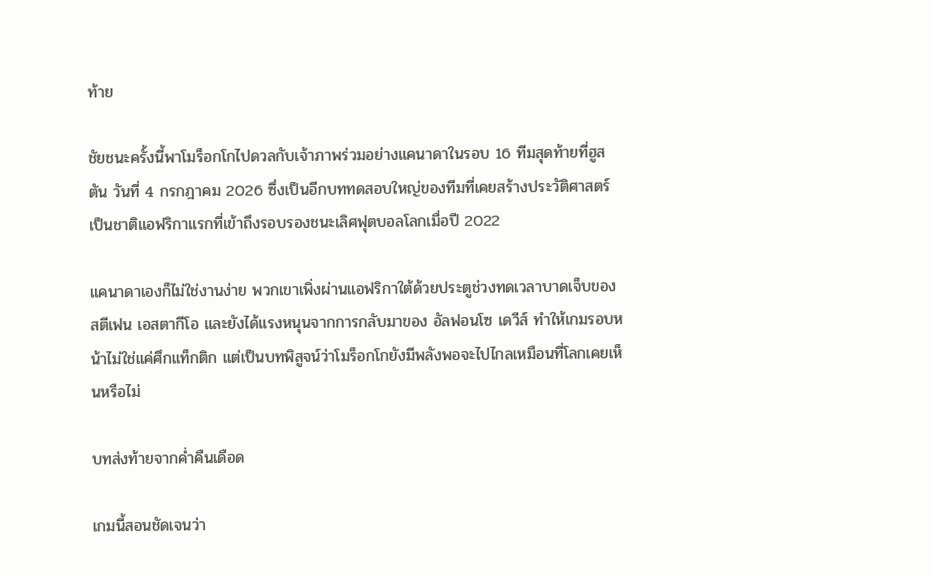ท้าย

ชัยชนะครั้งนี้พาโมร็อกโกไปดวลกับเจ้าภาพร่วมอย่างแคนาดาในรอบ 16 ทีมสุดท้ายที่ฮูสตัน วันที่ 4 กรกฎาคม 2026 ซึ่งเป็นอีกบททดสอบใหญ่ของทีมที่เคยสร้างประวัติศาสตร์เป็นชาติแอฟริกาแรกที่เข้าถึงรอบรองชนะเลิศฟุตบอลโลกเมื่อปี 2022

แคนาดาเองก็ไม่ใช่งานง่าย พวกเขาเพิ่งผ่านแอฟริกาใต้ด้วยประตูช่วงทดเวลาบาดเจ็บของ สตีเฟน เอสตากีโอ และยังได้แรงหนุนจากการกลับมาของ อัลฟอนโซ เดวีส์ ทำให้เกมรอบหน้าไม่ใช่แค่ศึกแท็กติก แต่เป็นบทพิสูจน์ว่าโมร็อกโกยังมีพลังพอจะไปไกลเหมือนที่โลกเคยเห็นหรือไม่

บทส่งท้ายจากค่ำคืนเดือด

เกมนี้สอนชัดเจนว่า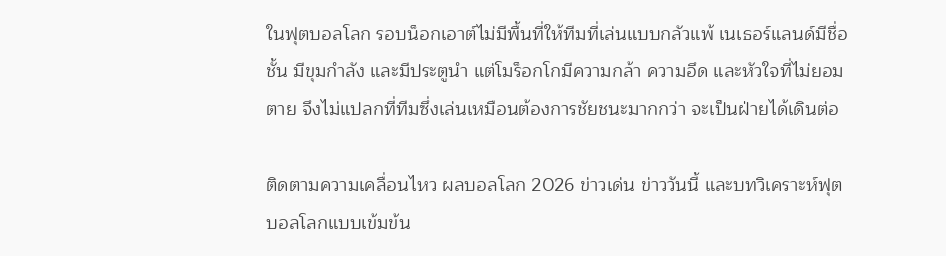ในฟุตบอลโลก รอบน็อกเอาต์ไม่มีพื้นที่ให้ทีมที่เล่นแบบกลัวแพ้ เนเธอร์แลนด์มีชื่อชั้น มีขุมกำลัง และมีประตูนำ แต่โมร็อกโกมีความกล้า ความอึด และหัวใจที่ไม่ยอมตาย จึงไม่แปลกที่ทีมซึ่งเล่นเหมือนต้องการชัยชนะมากกว่า จะเป็นฝ่ายได้เดินต่อ

ติดตามความเคลื่อนไหว ผลบอลโลก 2026 ข่าวเด่น ข่าววันนี้ และบทวิเคราะห์ฟุตบอลโลกแบบเข้มข้น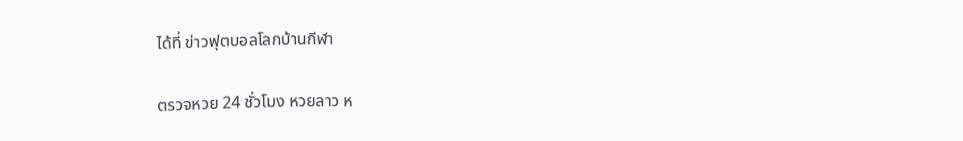ได้ที่ ข่าวฟุตบอลโลกบ้านกีฬา

ตรวจหวย 24 ชั่วโมง หวยลาว ห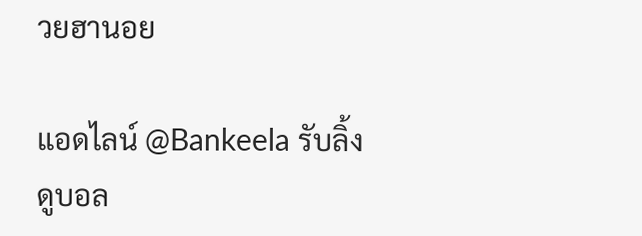วยฮานอย

แอดไลน์ @Bankeela รับลิ้งดูบอล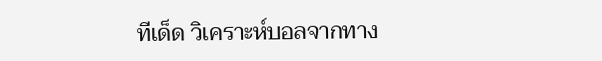ทีเด็ด วิเคราะห์บอลจากทาง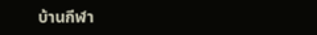บ้านกีฬา